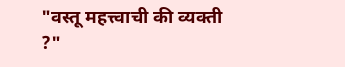"वस्तू महत्त्वाची की व्यक्ती ?"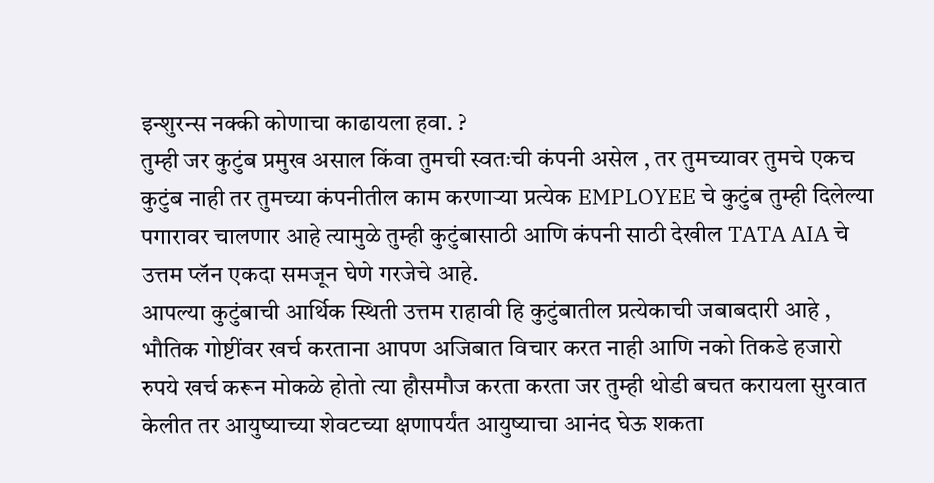इन्शुरन्स नक्की कोणाचा काढायला हवा. ?
तुम्ही जर कुटुंब प्रमुख असाल किंवा तुमची स्वतःची कंपनी असेल , तर तुमच्यावर तुमचे एकच कुटुंब नाही तर तुमच्या कंपनीतील काम करणाऱ्या प्रत्येक EMPLOYEE चे कुटुंब तुम्ही दिलेल्या पगारावर चालणार आहे त्यामुळे तुम्ही कुटुंबासाठी आणि कंपनी साठी देखील TATA AIA चे उत्तम प्लॅन एकदा समजून घेणे गरजेचे आहे.
आपल्या कुटुंबाची आर्थिक स्थिती उत्तम राहावी हि कुटुंबातील प्रत्येकाची जबाबदारी आहे , भौतिक गोष्टींवर खर्च करताना आपण अजिबात विचार करत नाही आणि नको तिकडे हजारो रुपये खर्च करून मोकळे होतो त्या हौसमौज करता करता जर तुम्ही थोडी बचत करायला सुरवात केलीत तर आयुष्याच्या शेवटच्या क्षणापर्यंत आयुष्याचा आनंद घेऊ शकता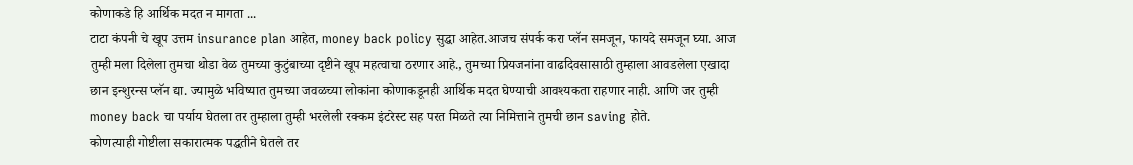कोणाकडे हि आर्थिक मदत न मागता ...
टाटा कंपनी चे खूप उत्तम insurance plan आहेत, money back policy सुद्धा आहेत.आजच संपर्क करा प्लॅन समजून, फायदे समजून घ्या. आज तुम्ही मला दिलेला तुमचा थोडा वेळ तुमच्या कुटुंबाच्या दृष्टीने खूप महत्वाचा ठरणार आहे., तुमच्या प्रियजनांना वाढदिवसासाठी तुम्हाला आवडलेला एखादा छान इन्शुरन्स प्लॅन द्या. ज्यामुळे भविष्यात तुमच्या जवळच्या लोकांना कोणाकडूनही आर्थिक मदत घेण्याची आवश्यकता राहणार नाही. आणि जर तुम्ही money back चा पर्याय घेतला तर तुम्हाला तुम्ही भरलेली रक्कम इंटरेस्ट सह परत मिळते त्या निमित्ताने तुमची छान saving होते.
कोणत्याही गोष्टीला सकारात्मक पद्धतीने घेतले तर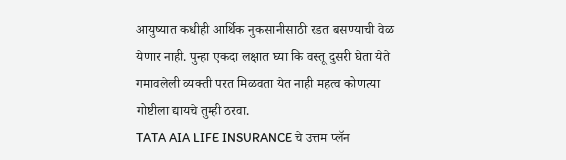आयुष्यात कधीही आर्थिक नुकसानीसाठी रडत बसण्याची वेळ येणार नाही. पुन्हा एकदा लक्षात घ्या कि वस्तू दुसरी घेता येते गमावलेली व्यक्ती परत मिळवता येत नाही महत्व कोणत्या गोष्टीला द्यायचे तुम्ही ठरवा.
TATA AIA LIFE INSURANCE चे उत्तम प्लॅन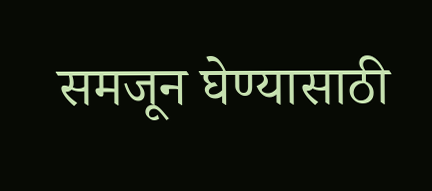समजून घेण्यासाठी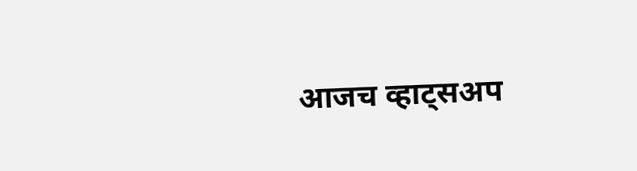आजच व्हाट्सअप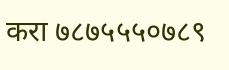करा ७८७५५५०७८९